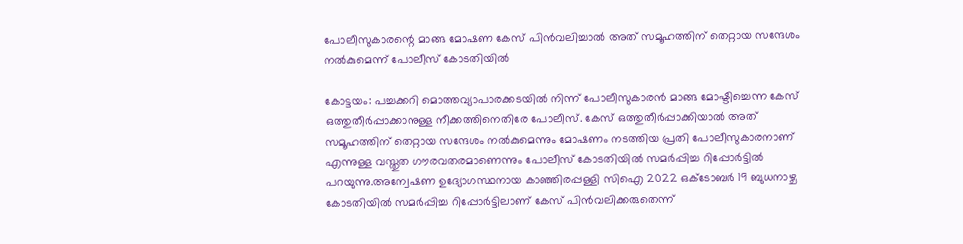പോലീസുകാരന്റെ മാങ്ങ മോഷണ കേസ് പിൻവലിച്ചാൽ അത് സമൂഹത്തിന് തെറ്റായ സന്ദേശം നൽകുമെന്ന് പോലീസ് കോടതിയിൽ

കോട്ടയം: പച്ചക്കറി മൊത്തവ്യാപാരക്കടയിൽ നിന്ന് പോലീസുകാരൻ മാങ്ങ മോഷ്ടിച്ചെന്ന കേസ് ഒത്തുതീർപ്പാക്കാനുള്ള നീക്കത്തിനെതിരേ പോലീസ്. കേസ് ഒത്തുതീർപ്പാക്കിയാൽ അത് സമൂഹത്തിന് തെറ്റായ സന്ദേശം നൽകുമെന്നും മോഷണം നടത്തിയ പ്രതി പോലീസുകാരനാണ് എന്നുള്ള വസ്തുത ഗൗരവതരമാണെന്നും പോലീസ് കോടതിയിൽ സമർപ്പിച്ച റിപ്പോർട്ടിൽ പറയുന്നു.അന്വേഷണ ഉദ്യോഗസ്ഥനായ കാഞ്ഞിരപ്പള്ളി സിഐ 2022 ഒക്ടോബർ 19 ബുധനാഴ്ച കോടതിയിൽ സമർപ്പിച്ച റിപ്പോർട്ടിലാണ് കേസ് പിൻവലിക്കരുതെന്ന്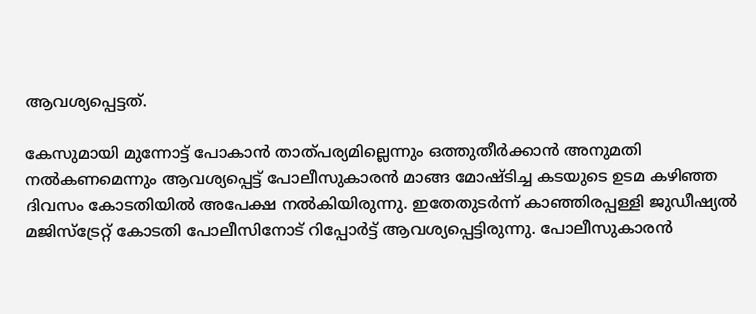ആവശ്യപ്പെട്ടത്.

കേസുമായി മുന്നോട്ട് പോകാൻ താത്പര്യമില്ലെന്നും ഒത്തുതീർക്കാൻ അനുമതി നൽകണമെന്നും ആവശ്യപ്പെട്ട് പോലീസുകാരൻ മാങ്ങ മോഷ്ടിച്ച കടയുടെ ഉടമ കഴിഞ്ഞ ദിവസം കോടതിയിൽ അപേക്ഷ നൽകിയിരുന്നു. ഇതേതുടർന്ന് കാഞ്ഞിരപ്പള്ളി ജുഡീഷ്യൽ മജിസ്‌ട്രേറ്റ് കോടതി പോലീസിനോട് റിപ്പോർട്ട് ആവശ്യപ്പെട്ടിരുന്നു. പോലീസുകാരൻ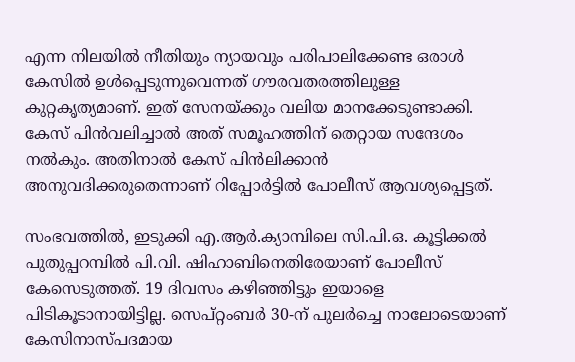എന്ന നിലയിൽ നീതിയും ന്യായവും പരിപാലിക്കേണ്ട ഒരാൾ കേസിൽ ഉൾപ്പെടുന്നുവെന്നത് ഗൗരവതരത്തിലുള്ള കുറ്റകൃത്യമാണ്. ഇത് സേനയ്ക്കും വലിയ മാനക്കേടുണ്ടാക്കി. കേസ് പിൻവലിച്ചാൽ അത് സമൂഹത്തിന് തെറ്റായ സന്ദേശം നൽകും. അതിനാൽ കേസ് പിൻലിക്കാൻ അനുവദിക്കരുതെന്നാണ്‌ റിപ്പോർട്ടിൽ പോലീസ് ആവശ്യപ്പെട്ടത്.

സംഭവത്തിൽ, ഇടുക്കി എ.ആർ.ക്യാമ്പിലെ സി.പി.ഒ. കൂട്ടിക്കൽ പുതുപ്പറമ്പിൽ പി.വി. ഷിഹാബിനെതിരേയാണ് പോലീസ് കേസെടുത്തത്. 19 ദിവസം കഴിഞ്ഞിട്ടും ഇയാളെ പിടികൂടാനായിട്ടില്ല. സെപ്റ്റംബർ 30-ന് പുലർച്ചെ നാലോടെയാണ് കേസിനാസ്പദമായ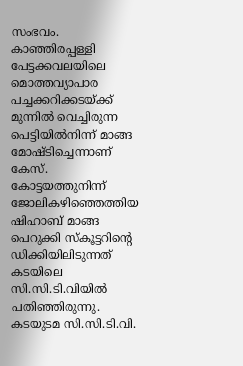സംഭവം. കാഞ്ഞിരപ്പള്ളി പേട്ടക്കവലയിലെ മൊത്തവ്യാപാര പച്ചക്കറിക്കടയ്ക്ക് മുന്നിൽ വെച്ചിരുന്ന പെട്ടിയിൽനിന്ന് മാങ്ങ മോഷ്ടിച്ചെന്നാണ് കേസ്. കോട്ടയത്തുനിന്ന് ജോലികഴിഞ്ഞെത്തിയ ഷിഹാബ് മാങ്ങ പെറുക്കി സ്‌കൂട്ടറിന്റെ ഡിക്കിയിലിടുന്നത് കടയിലെ സി.സി.ടി.വിയിൽ പതിഞ്ഞിരുന്നു. കടയുടമ സി.സി.ടി.വി.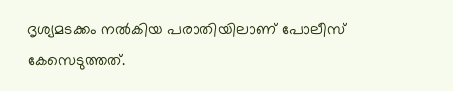ദൃശ്യമടക്കം നൽകിയ പരാതിയിലാണ് പോലീസ് കേസെടുത്തത്.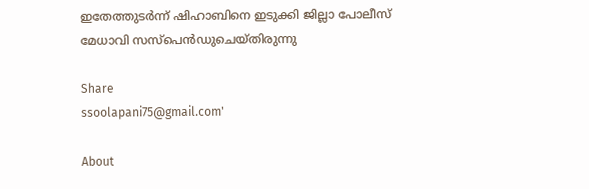ഇതേത്തുടർന്ന് ഷിഹാബിനെ ഇടുക്കി ജില്ലാ പോലീസ് മേധാവി സസ്പെൻഡുചെയ്തിരുന്നു

Share
ssoolapani75@gmail.com'

About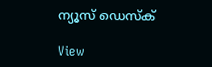ന്യൂസ് ഡെസ്ക്

View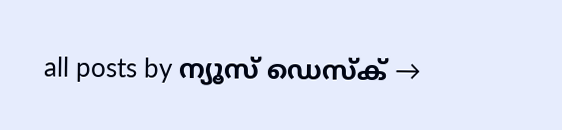all posts by ന്യൂസ് ഡെസ്ക് →